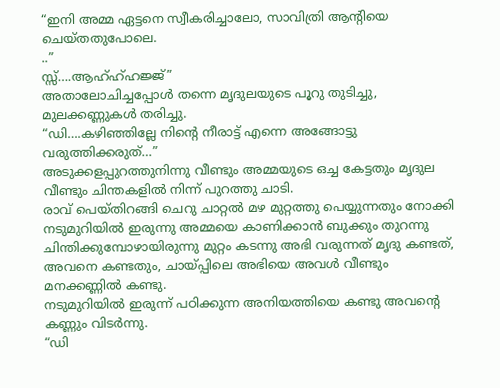“ഇനി അമ്മ ഏട്ടനെ സ്വീകരിച്ചാലോ, സാവിത്രി ആന്റിയെ ചെയ്തതുപോലെ.
..”
സ്സ്….ആഹ്ഹ്ഹജ്ജ്”
അതാലോചിച്ചപ്പോൾ തന്നെ മൃദുലയുടെ പൂറു തുടിച്ചു, മുലക്കണ്ണുകൾ തരിച്ചു.
“ഡി….കഴിഞ്ഞില്ലേ നിന്റെ നീരാട്ട് എന്നെ അങ്ങോട്ടു വരുത്തിക്കരുത്…”
അടുക്കളപ്പുറത്തുനിന്നു വീണ്ടും അമ്മയുടെ ഒച്ച കേട്ടതും മൃദുല വീണ്ടും ചിന്തകളിൽ നിന്ന് പുറത്തു ചാടി.
രാവ് പെയ്തിറങ്ങി ചെറു ചാറ്റൽ മഴ മുറ്റത്തു പെയ്യുന്നതും നോക്കി
നടുമുറിയിൽ ഇരുന്നു അമ്മയെ കാണിക്കാൻ ബുക്കും തുറന്നു ചിന്തിക്കുമ്പോഴായിരുന്നു മുറ്റം കടന്നു അഭി വരുന്നത് മൃദു കണ്ടത്,
അവനെ കണ്ടതും, ചായ്പ്പിലെ അഭിയെ അവൾ വീണ്ടും മനക്കണ്ണിൽ കണ്ടു.
നടുമുറിയിൽ ഇരുന്ന് പഠിക്കുന്ന അനിയത്തിയെ കണ്ടു അവന്റെ കണ്ണും വിടർന്നു.
“ഡി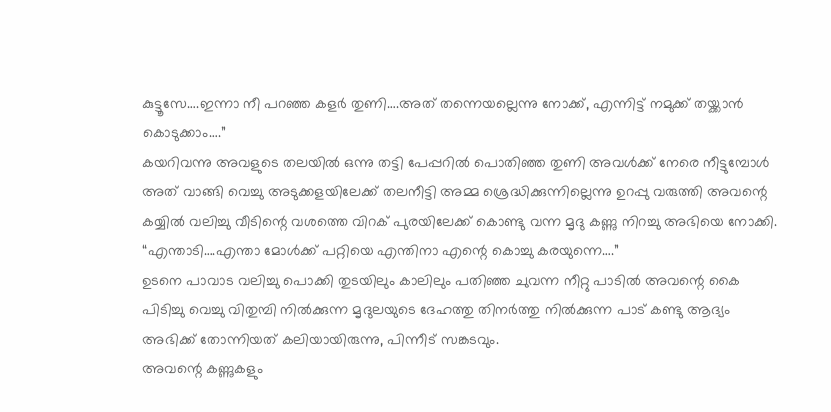കുട്ടൂസേ….ഇന്നാ നീ പറഞ്ഞ കളർ തുണി….അത് തന്നെയല്ലെന്നു നോക്ക്, എന്നിട്ട് നമുക്ക് തയ്ക്കാൻ കൊടുക്കാം….”
കയറിവന്നു അവളുടെ തലയിൽ ഒന്നു തട്ടി പേപ്പറിൽ പൊതിഞ്ഞ തുണി അവൾക്ക് നേരെ നീട്ടുമ്പോൾ അത് വാങ്ങി വെച്ചു അടുക്കളയിലേക്ക് തലനീട്ടി അമ്മ ശ്രെദ്ധിക്കുന്നില്ലെന്നു ഉറപ്പു വരുത്തി അവന്റെ കയ്യിൽ വലിച്ചു വീടിന്റെ വശത്തെ വിറക് പുരയിലേക്ക് കൊണ്ടു വന്ന മൃദു കണ്ണു നിറച്ചു അഭിയെ നോക്കി.
“എന്താടി….എന്താ മോൾക്ക് പറ്റിയെ എന്തിനാ എന്റെ കൊച്ചു കരയുന്നെ….”
ഉടനെ പാവാട വലിച്ചു പൊക്കി തുടയിലും കാലിലും പതിഞ്ഞ ചുവന്ന നീറ്റു പാടിൽ അവന്റെ കൈ പിടിച്ചു വെച്ചു വിതുമ്പി നിൽക്കുന്ന മൃദുലയുടെ ദേഹത്തു തിനർത്തു നിൽക്കുന്ന പാട് കണ്ടു ആദ്യം അഭിക്ക് തോന്നിയത് കലിയായിരുന്നു, പിന്നീട് സങ്കടവും.
അവന്റെ കണ്ണുകളും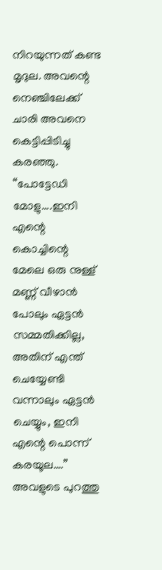നിറയുന്നത് കണ്ട മൃദുല. അവന്റെ നെഞ്ചിലേക്ക് ചാരി അവനെ കെട്ടിപ്പിടിച്ചു കരഞ്ഞു.
“പോട്ടേഡി മോളു….ഇനി എന്റെ കൊച്ചിന്റെ മേലെ ഒരു നുള്ള് മണ്ണ് വീഴാൻ പോലും ഏട്ടൻ സമ്മതിക്കില്ല, അതിന് എന്ത് ചെയ്യേണ്ടി വന്നാലും ഏട്ടൻ ചെയ്യും, ഇനി എന്റെ പൊന്ന് കരയൂല….”
അവളുടെ പുറത്തു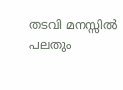തടവി മനസ്സിൽ പലതും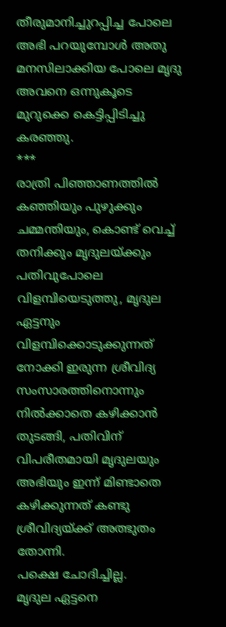തീരുമാനിച്ചുറപ്പിച്ച പോലെ അഭി പറയുമ്പോൾ അതു മനസിലാക്കിയ പോലെ മൃദു അവനെ ഒന്നുകൂടെ മുറുക്കെ കെട്ടിപ്പിടിച്ചു കരഞ്ഞു.
***
രാത്രി പിഞ്ഞാണത്തിൽ കഞ്ഞിയും പുഴുക്കും ചമ്മന്തിയും, കൊണ്ട് വെച്ച് തനിക്കും മൃദുലയ്ക്കും പതിവുപോലെ വിളമ്പിയെടുത്തു, മൃദുല ഏട്ടനും വിളമ്പിക്കൊടുക്കുന്നത് നോക്കി ഇരുന്ന ശ്രീവിദ്യ സംസാരത്തിനൊന്നും നിൽക്കാതെ കഴിക്കാൻ തുടങ്ങി, പതിവിന് വിപരീതമായി മൃദുലയും അഭിയും ഇന്ന് മിണ്ടാതെ കഴിക്കുന്നത് കണ്ടു ശ്രീവിദ്യയ്ക്ക് അത്ഭുതം തോന്നി.
പക്ഷെ ചോദിച്ചില്ല.
മൃദുല ഏട്ടനെ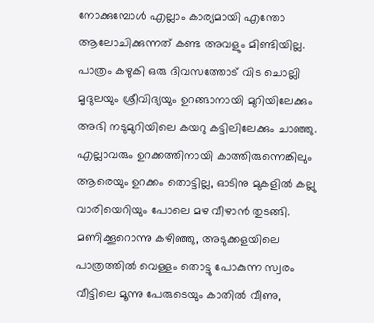നോക്കുമ്പോൾ എല്ലാം കാര്യമായി എന്തോ ആലോചിക്കുന്നത് കണ്ട അവളും മിണ്ടിയില്ല.
പാത്രം കഴുകി ഒരു ദിവസത്തോട് വിട ചൊല്ലി മൃദുലയും ശ്രീവിദ്യയും ഉറങ്ങാനായി മുറിയിലേക്കും അഭി നടുമുറിയിലെ കയറു കട്ടിലിലേക്കും ചാഞ്ഞു.
എല്ലാവരും ഉറക്കത്തിനായി കാത്തിരുന്നെങ്കിലും ആരെയും ഉറക്കം തൊട്ടില്ല, ഓടിനു മുകളിൽ കല്ലു വാരിയെറിയും പോലെ മഴ വീഴാൻ തുടങ്ങി.
മണിക്കൂറൊന്നു കഴിഞ്ഞു, അടുക്കളയിലെ പാത്രത്തിൽ വെള്ളം തൊട്ടു പോകുന്ന സ്വരം വീട്ടിലെ മൂന്നു പേരുടെയും കാതിൽ വീണു,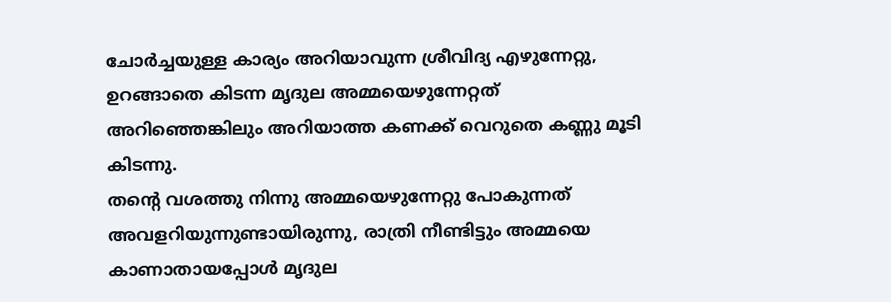ചോർച്ചയുള്ള കാര്യം അറിയാവുന്ന ശ്രീവിദ്യ എഴുന്നേറ്റു, ഉറങ്ങാതെ കിടന്ന മൃദുല അമ്മയെഴുന്നേറ്റത് അറിഞ്ഞെങ്കിലും അറിയാത്ത കണക്ക് വെറുതെ കണ്ണു മൂടി കിടന്നു.
തന്റെ വശത്തു നിന്നു അമ്മയെഴുന്നേറ്റു പോകുന്നത് അവളറിയുന്നുണ്ടായിരുന്നു, രാത്രി നീണ്ടിട്ടും അമ്മയെ കാണാതായപ്പോൾ മൃദുല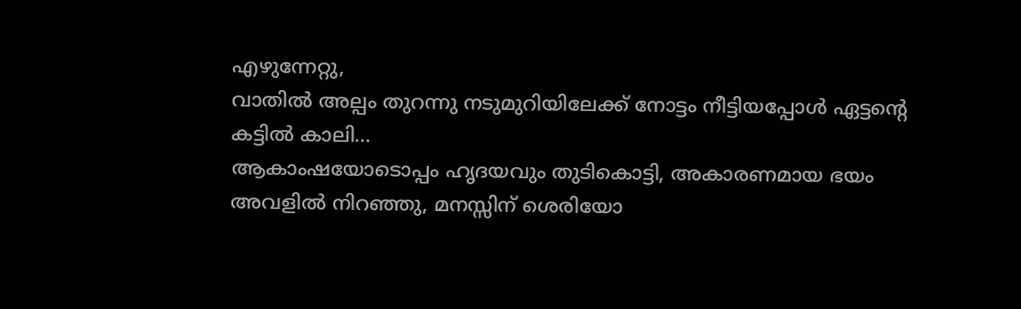എഴുന്നേറ്റു,
വാതിൽ അല്പം തുറന്നു നടുമുറിയിലേക്ക് നോട്ടം നീട്ടിയപ്പോൾ ഏട്ടന്റെ കട്ടിൽ കാലി…
ആകാംഷയോടൊപ്പം ഹൃദയവും തുടികൊട്ടി, അകാരണമായ ഭയം അവളിൽ നിറഞ്ഞു, മനസ്സിന് ശെരിയോ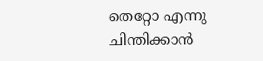തെറ്റോ എന്നു ചിന്തിക്കാൻ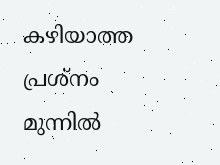കഴിയാത്ത പ്രശ്നം മുന്നിൽ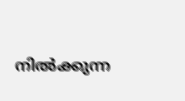നിൽക്കുന്ന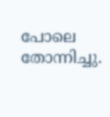പോലെ തോന്നിച്ചു.